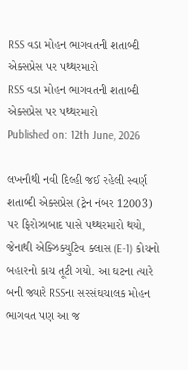RSS વડા મોહન ભાગવતની શતાબ્દી એક્સપ્રેસ પર પથ્થરમારો
RSS વડા મોહન ભાગવતની શતાબ્દી એક્સપ્રેસ પર પથ્થરમારો
Published on: 12th June, 2026

લખનૌથી નવી દિલ્હી જઈ રહેલી સ્વર્ણ શતાબ્દી એક્સપ્રેસ (ટ્રેન નંબર 12003) પર ફિરોઝાબાદ પાસે પથ્થરમારો થયો, જેનાથી એક્ઝિક્યુટિવ ક્લાસ (E-1) કોચનો બહારનો કાચ તૂટી ગયો. આ ઘટના ત્યારે બની જ્યારે RSSના સરસંઘચાલક મોહન ભાગવત પણ આ જ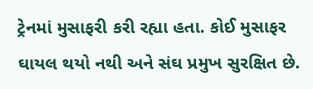ટ્રેનમાં મુસાફરી કરી રહ્યા હતા. કોઈ મુસાફર ઘાયલ થયો નથી અને સંઘ પ્રમુખ સુરક્ષિત છે.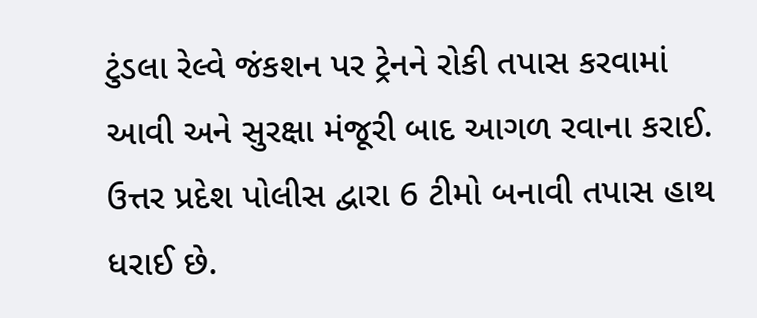ટુંડલા રેલ્વે જંકશન પર ટ્રેનને રોકી તપાસ કરવામાં આવી અને સુરક્ષા મંજૂરી બાદ આગળ રવાના કરાઈ. ઉત્તર પ્રદેશ પોલીસ દ્વારા 6 ટીમો બનાવી તપાસ હાથ ધરાઈ છે.